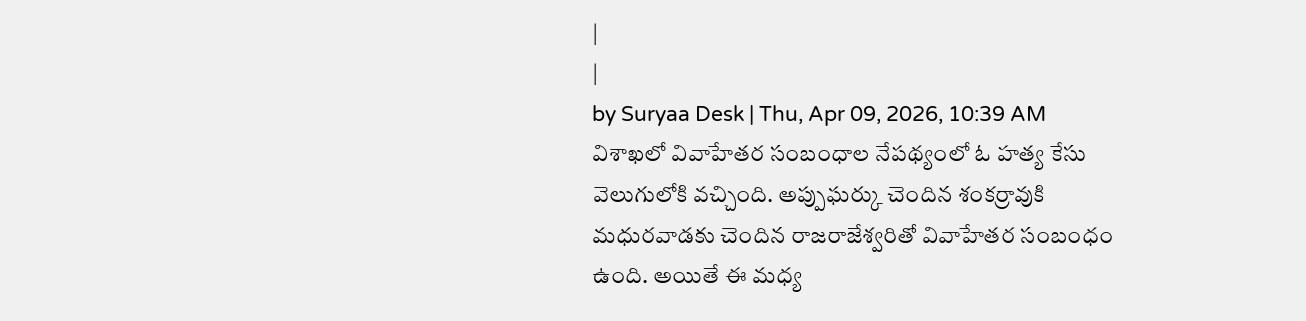|
|
by Suryaa Desk | Thu, Apr 09, 2026, 10:39 AM
విశాఖలో వివాహేతర సంబంధాల నేపథ్యంలో ఓ హత్య కేసు వెలుగులోకి వచ్చింది. అప్పుఘర్కు చెందిన శంకర్రావుకి మధురవాడకు చెందిన రాజరాజేశ్వరితో వివాహేతర సంబంధం ఉంది. అయితే ఈ మధ్య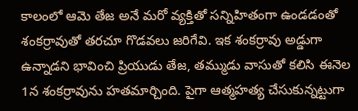కాలంలో ఆమె తేజ అనే మరో వ్యక్తితో సన్నిహితంగా ఉండడంతో శంకర్రావుతో తరచూ గొడవలు జరిగేవి. ఇక శంకర్రావు అడ్డుగా ఉన్నాడని భావించి ప్రియుడు తేజ, తమ్ముడు వాసుతో కలిసి ఈనెల 1న శంకర్రావును హతమార్చింది. పైగా ఆత్మహత్య చేసుకున్నట్టుగా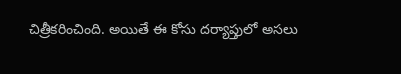చిత్రీకరించింది. అయితే ఈ కోసు దర్యాప్తులో అసలు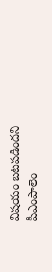విషయం బటపడిందని పీఎంపాలెం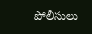పోలీసులు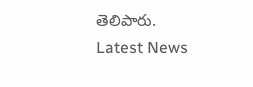తెలిపారు.
Latest News